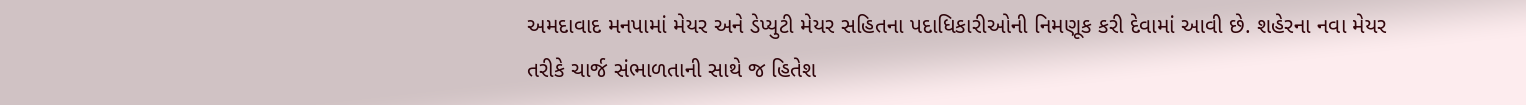અમદાવાદ મનપામાં મેયર અને ડેપ્યુટી મેયર સહિતના પદાધિકારીઓની નિમણૂક કરી દેવામાં આવી છે. શહેરના નવા મેયર તરીકે ચાર્જ સંભાળતાની સાથે જ હિતેશ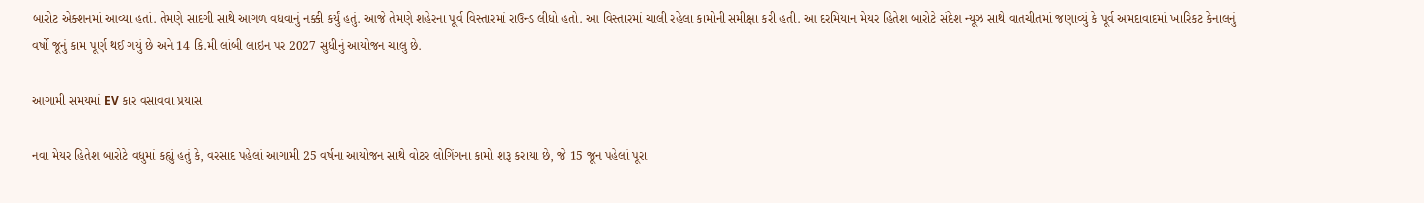બારોટ એક્શનમાં આવ્યા હતાં. તેમણે સાદગી સાથે આગળ વધવાનું નક્કી કર્યું હતું. આજે તેમણે શહેરના પૂર્વ વિસ્તારમાં રાઉન્ડ લીધો હતો. આ વિસ્તારમાં ચાલી રહેલા કામોની સમીક્ષા કરી હતી. આ દરમિયાન મેયર હિતેશ બારોટે સંદેશ ન્યૂઝ સાથે વાતચીતમાં જણાવ્યું કે પૂર્વ અમદાવાદમાં ખારિકટ કેનાલનું વર્ષો જૂનું કામ પૂર્ણ થઈ ગયું છે અને 14 કિ.મી લાંબી લાઇન પર 2027 સુધીનું આયોજન ચાલુ છે.

આગામી સમયમાં EV કાર વસાવવા પ્રયાસ

નવા મેયર હિતેશ બારોટે વધુમાં કહ્યું હતું કે, વરસાદ પહેલાં આગામી 25 વર્ષના આયોજન સાથે વોટર લોગિંગના કામો શરૂ કરાયા છે, જે 15 જૂન પહેલાં પૂરા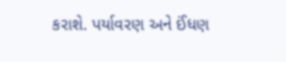કરાશે. પર્યાવરણ અને ઈંધણ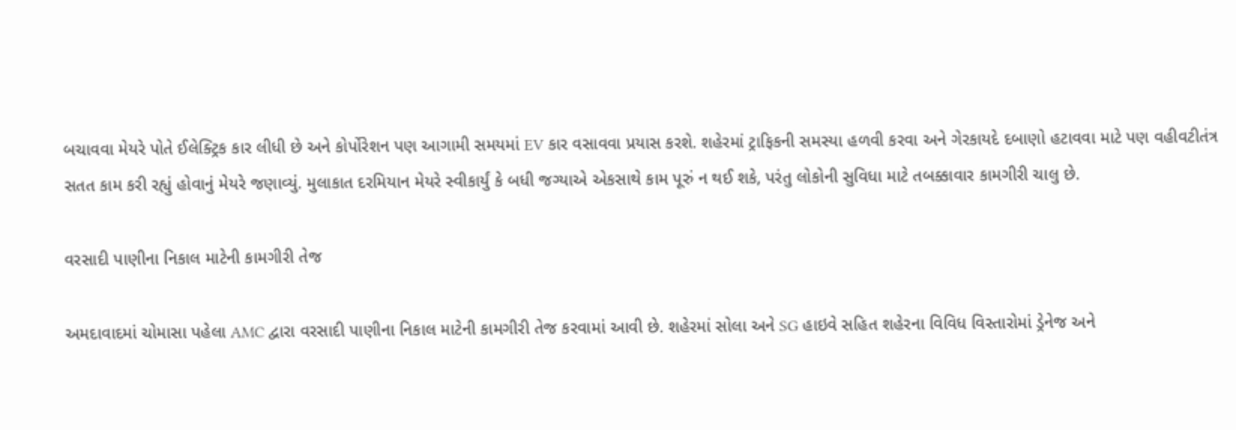બચાવવા મેયરે પોતે ઈલેક્ટ્રિક કાર લીધી છે અને કોર્પોરેશન પણ આગામી સમયમાં EV કાર વસાવવા પ્રયાસ કરશે. શહેરમાં ટ્રાફિકની સમસ્યા હળવી કરવા અને ગેરકાયદે દબાણો હટાવવા માટે પણ વહીવટીતંત્ર સતત કામ કરી રહ્યું હોવાનું મેયરે જણાવ્યું. મુલાકાત દરમિયાન મેયરે સ્વીકાર્યું કે બધી જગ્યાએ એકસાથે કામ પૂરું ન થઈ શકે, પરંતુ લોકોની સુવિધા માટે તબક્કાવાર કામગીરી ચાલુ છે.

વરસાદી પાણીના નિકાલ માટેની કામગીરી તેજ

અમદાવાદમાં ચોમાસા પહેલા AMC દ્વારા વરસાદી પાણીના નિકાલ માટેની કામગીરી તેજ કરવામાં આવી છે. શહેરમાં સોલા અને SG હાઇવે સહિત શહેરના વિવિધ વિસ્તારોમાં ડ્રેનેજ અને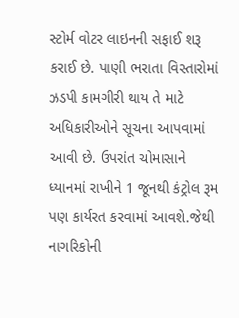સ્ટોર્મ વોટર લાઇનની સફાઈ શરૂ કરાઈ છે. પાણી ભરાતા વિસ્તારોમાં ઝડપી કામગીરી થાય તે માટે અધિકારીઓને સૂચના આપવામાં આવી છે. ઉપરાંત ચોમાસાને ધ્યાનમાં રાખીને 1 જૂનથી કંટ્રોલ રૂમ પણ કાર્યરત કરવામાં આવશે.જેથી નાગરિકોની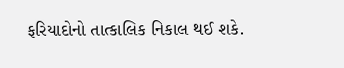ફરિયાદોનો તાત્કાલિક નિકાલ થઈ શકે.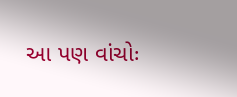આ પણ વાંચોઃ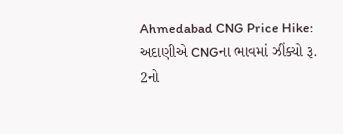Ahmedabad CNG Price Hike: અદાણીએ CNGના ભાવમાં ઝીંક્યો રૂ. 2નો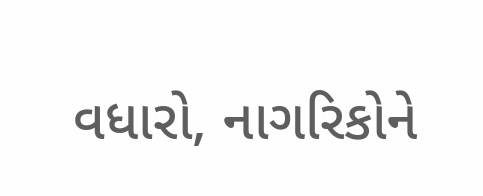વધારો, નાગરિકોને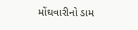મોંઘવારીનો ડામ